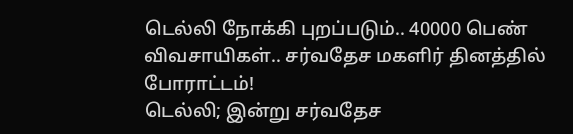டெல்லி நோக்கி புறப்படும்.. 40000 பெண் விவசாயிகள்.. சர்வதேச மகளிர் தினத்தில் போராட்டம்!
டெல்லி; இன்று சர்வதேச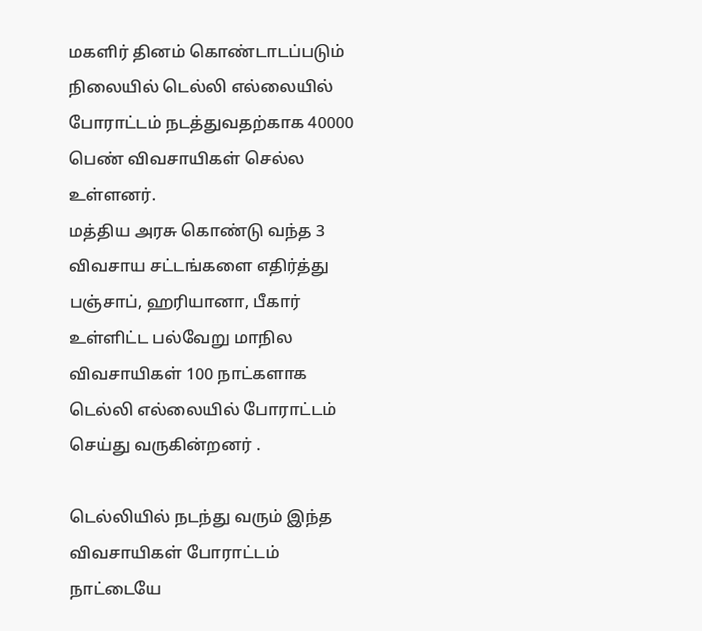மகளிர் தினம் கொண்டாடப்படும் நிலையில் டெல்லி எல்லையில் போராட்டம் நடத்துவதற்காக 40000 பெண் விவசாயிகள் செல்ல உள்ளனர்.
மத்திய அரசு கொண்டு வந்த 3 விவசாய சட்டங்களை எதிர்த்து பஞ்சாப், ஹரியானா, பீகார் உள்ளிட்ட பல்வேறு மாநில விவசாயிகள் 100 நாட்களாக டெல்லி எல்லையில் போராட்டம் செய்து வருகின்றனர் .

டெல்லியில் நடந்து வரும் இந்த விவசாயிகள் போராட்டம் நாட்டையே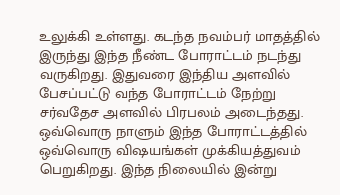உலுக்கி உள்ளது. கடந்த நவம்பர் மாதத்தில் இருந்து இந்த நீண்ட போராட்டம் நடந்து வருகிறது. இதுவரை இந்திய அளவில் பேசப்பட்டு வந்த போராட்டம் நேற்று சர்வதேச அளவில் பிரபலம் அடைந்தது.
ஒவ்வொரு நாளும் இந்த போராட்டத்தில் ஒவ்வொரு விஷயங்கள் முக்கியத்துவம் பெறுகிறது. இந்த நிலையில் இன்று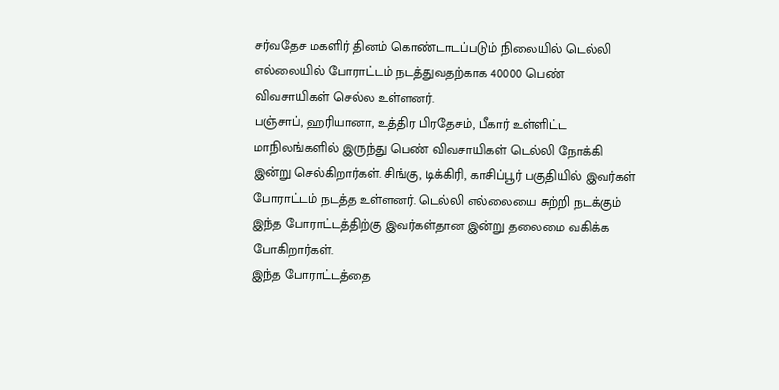சர்வதேச மகளிர் தினம் கொண்டாடப்படும் நிலையில் டெல்லி எல்லையில் போராட்டம் நடத்துவதற்காக 40000 பெண் விவசாயிகள் செல்ல உள்ளனர்.
பஞ்சாப், ஹரியானா, உத்திர பிரதேசம், பீகார் உள்ளிட்ட மாநிலங்களில் இருந்து பெண் விவசாயிகள் டெல்லி நோக்கி இன்று செல்கிறார்கள். சிங்கு, டிக்கிரி, காசிப்பூர் பகுதியில் இவர்கள் போராட்டம் நடத்த உள்ளனர். டெல்லி எல்லையை சுற்றி நடக்கும் இந்த போராட்டத்திற்கு இவர்கள்தான இன்று தலைமை வகிக்க போகிறார்கள்.
இந்த போராட்டத்தை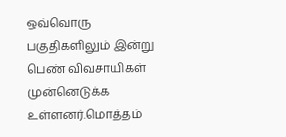ஒவ்வொரு பகுதிகளிலும் இன்று பெண் விவசாயிகள் முன்னெடுக்க உள்ளனர்.மொத்தம்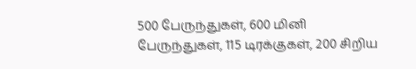500 பேருந்துகள், 600 மினி பேருந்துகள், 115 டிரக்குகள், 200 சிறிய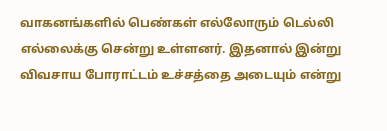வாகனங்களில் பெண்கள் எல்லோரும் டெல்லி எல்லைக்கு சென்று உள்ளனர். இதனால் இன்று விவசாய போராட்டம் உச்சத்தை அடையும் என்று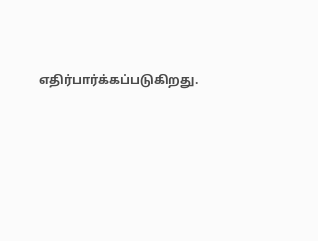எதிர்பார்க்கப்படுகிறது.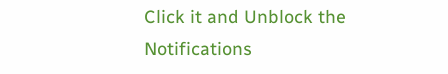Click it and Unblock the Notifications